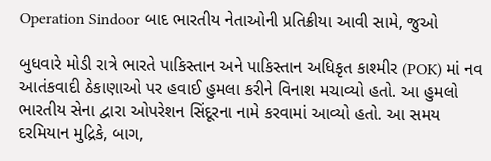Operation Sindoor બાદ ભારતીય નેતાઓની પ્રતિક્રીયા આવી સામે, જુઓ

બુધવારે મોડી રાત્રે ભારતે પાકિસ્તાન અને પાકિસ્તાન અધિકૃત કાશ્મીર (POK) માં નવ આતંકવાદી ઠેકાણાઓ પર હવાઈ હુમલા કરીને વિનાશ મચાવ્યો હતો. આ હુમલો ભારતીય સેના દ્વારા ઓપરેશન સિંદૂરના નામે કરવામાં આવ્યો હતો. આ સમય દરમિયાન મુદ્રિકે, બાગ,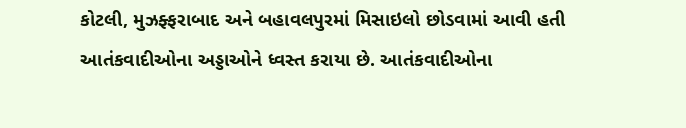કોટલી, મુઝફ્ફરાબાદ અને બહાવલપુરમાં મિસાઇલો છોડવામાં આવી હતી આતંકવાદીઓના અડ્ડાઓને ધ્વસ્ત કરાયા છે. આતંકવાદીઓના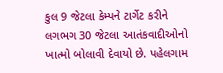કુલ 9 જેટલા કેમ્પને ટાર્ગેટ કરીને લગભગ 30 જેટલા આતંકવાદીઓનો ખાત્મો બોલાવી દેવાયો છે. પહેલગામ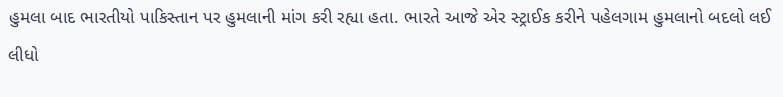હુમલા બાદ ભારતીયો પાકિસ્તાન પર હુમલાની માંગ કરી રહ્યા હતા. ભારતે આજે એર સ્ટ્રાઈક કરીને પહેલગામ હુમલાનો બદલો લઈ લીધો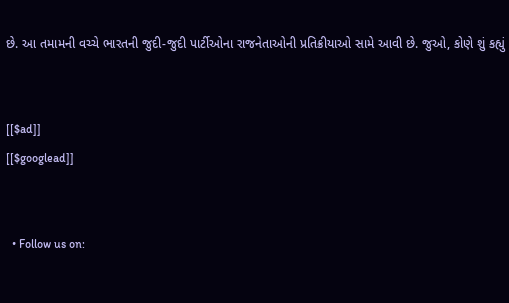છે. આ તમામની વચ્ચે ભારતની જુદી-જુદી પાર્ટીઓના રાજનેતાઓની પ્રતિક્રીયાઓ સામે આવી છે. જુઓ, કોણે શું કહ્યું


[[$ad]]
[[$googlead]]


  • Follow us on: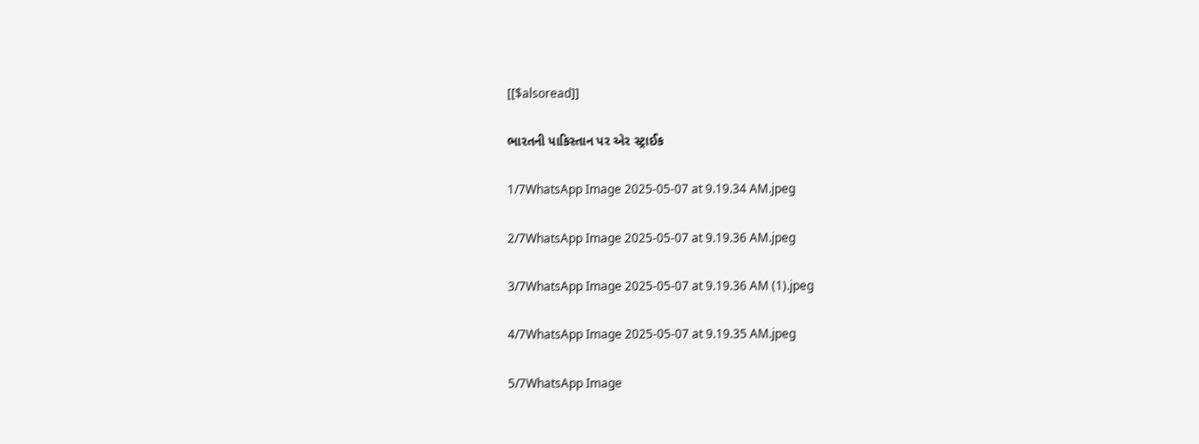[[$alsoread]]

ભારતની પાકિસ્તાન પર એર સ્ટ્રાઈક

1/7WhatsApp Image 2025-05-07 at 9.19.34 AM.jpeg

2/7WhatsApp Image 2025-05-07 at 9.19.36 AM.jpeg

3/7WhatsApp Image 2025-05-07 at 9.19.36 AM (1).jpeg

4/7WhatsApp Image 2025-05-07 at 9.19.35 AM.jpeg

5/7WhatsApp Image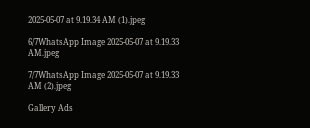2025-05-07 at 9.19.34 AM (1).jpeg

6/7WhatsApp Image 2025-05-07 at 9.19.33 AM.jpeg

7/7WhatsApp Image 2025-05-07 at 9.19.33 AM (2).jpeg

Gallery Ads